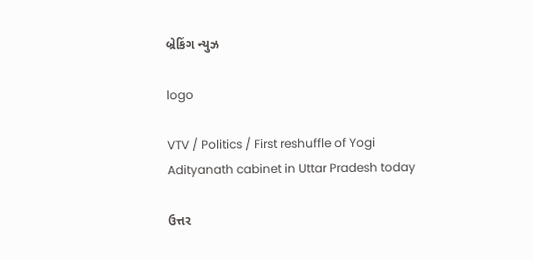બ્રેકિંગ ન્યુઝ

logo

VTV / Politics / First reshuffle of Yogi Adityanath cabinet in Uttar Pradesh today

ઉત્તર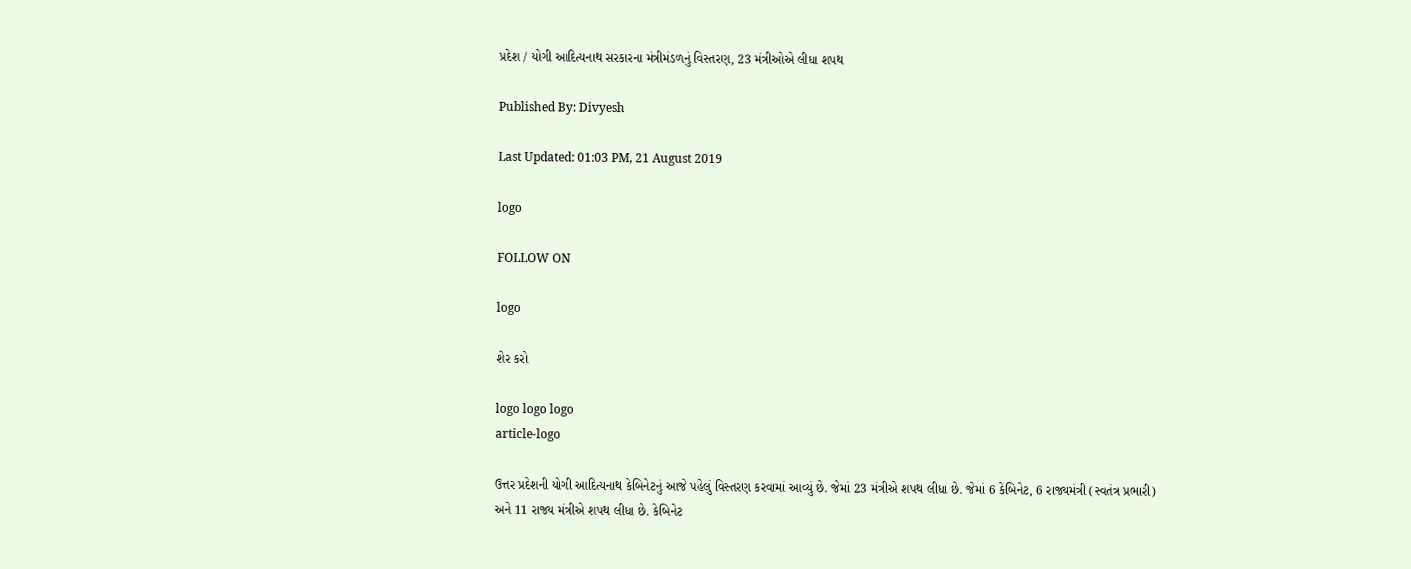પ્રદેશ / યોગી આદિત્યનાથ સરકારના મંત્રીમંડળનું વિસ્તરણ, 23 મંત્રીઓએ લીધા શપથ

Published By: Divyesh

Last Updated: 01:03 PM, 21 August 2019

logo

FOLLOW ON

logo

શેર કરો

logo logo logo
article-logo

ઉત્તર પ્રદેશની યોગી આદિત્યનાથ કેબિનેટનું આજે પહેલું વિસ્તરણ કરવામાં આવ્યું છે. જેમાં 23 મંત્રીએ શપથ લીધા છે. જેમાં 6 કેબિનેટ, 6 રાજ્યમંત્રી (સ્વતંત્ર પ્રભારી) અને 11 રાજ્ય મંત્રીએ શપથ લીધા છે. કેબિનેટ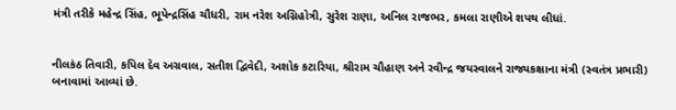મંત્રી તરીકે મહેન્દ્ર સિંહ, ભૂપેન્દ્રસિંહ ચૌધરી, રામ નરેશ અગ્નિહોત્રી, સુરેશ રાણા, અનિલ રાજભર, કમલા રાણીએ શપથ લીધાં.


નીલકંઠ તિવારી, કપિલ દેવ અગ્રવાલ, સતીશ દ્વિવેદી, અશોક કટારિયા, શ્રીરામ ચૌહાણ અને રવીન્દ્ર જયસ્વાલને રાજ્યકક્ષાના મંત્રી (સ્વતંત્ર પ્રભારી) બનાવામાં આવ્યાં છે.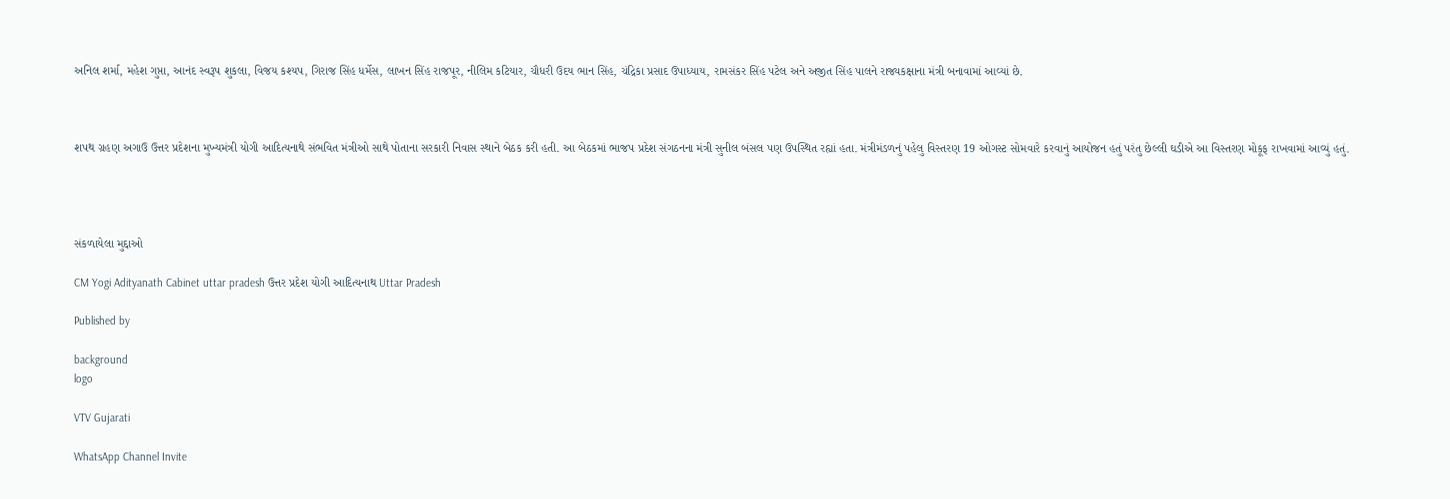અનિલ શર્મા, મહેશ ગુપ્તા, આનંદ સ્વરૂપ શુકલા, વિજય કશ્યપ, ગિરાજ સિંહ ધર્મેસ, લાખન સિંહ રાજપૂર, નીલિમ કટિયાર, ચૌધરી ઉદય ભાન સિંહ, ચંદ્રિકા પ્રસાદ ઉપાધ્યાય, રામસંકર સિંહ પટેલ અને અજીત સિંહ પાલને રાજ્યકક્ષાના મંત્રી બનાવામાં આવ્યાં છે.



શપથ ગ્રહણ અગાઉ ઉત્તર પ્રદેશના મુખ્યમંત્રી યોગી આદિત્યનાથે સંભવિત મંત્રીઓ સાથે પોતાના સરકારી નિવાસ સ્થાને બેઠક કરી હતી. આ બેઠકમાં ભાજપ પ્રદેશ સંગઠનના મંત્રી સુનીલ બંસલ પણ ઉપસ્થિત રહ્યાં હતા. મંત્રીમંડળનું પહેલુ વિસ્તરણ 19 ઓગસ્ટ સોમવારે કરવાનું આયોજન હતું પરંતુ છેલ્લી ઘડીએ આ વિસ્તરણ મોકૂફ રાખવામાં આવ્યું હતું.




સંકળાયેલા મુદ્દાઓ

CM Yogi Adityanath Cabinet uttar pradesh ઉત્તર પ્રદેશ યોગી આદિત્યનાથ Uttar Pradesh

Published by

background
logo

VTV Gujarati

WhatsApp Channel Invite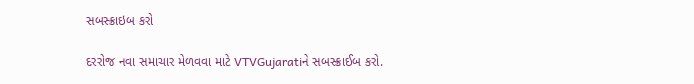સબસ્ક્રાઇબ કરો

દરરોજ નવા સમાચાર મેળવવા માટે VTVGujaratiને સબસ્ક્રાઈબ કરો.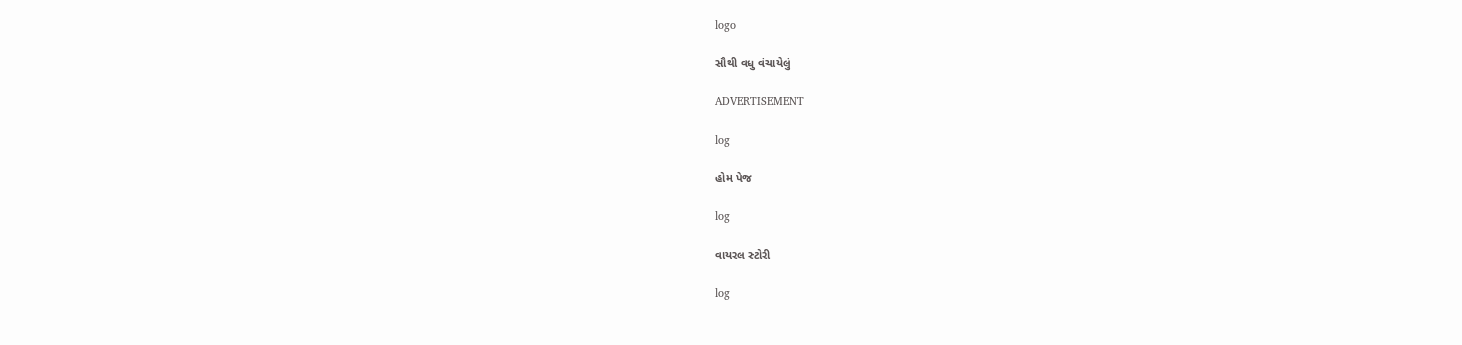logo

સૌથી વધુ વંચાયેલું

ADVERTISEMENT

log

હોમ પેજ

log

વાયરલ સ્ટોરી

log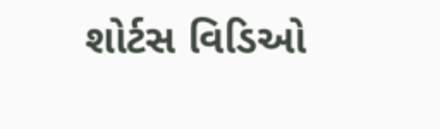શોર્ટસ વિડિઓ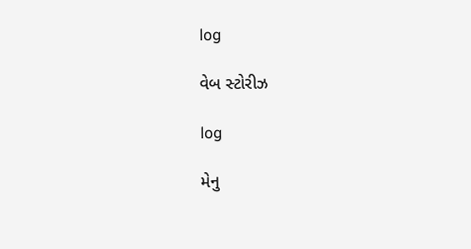log

વેબ સ્ટોરીઝ

log

મેનુ